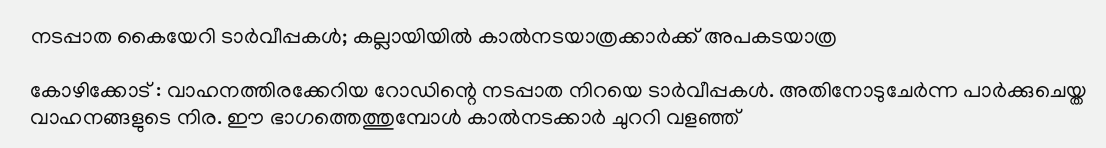നടപ്പാത കൈയേറി ടാർവീപ്പകൾ; കല്ലായിയിൽ കാൽനടയാത്രക്കാർക്ക് അപകടയാത്ര

കോഴിക്കോട് : വാഹനത്തിരക്കേറിയ റോഡിന്റെ നടപ്പാത നിറയെ ടാർവീപ്പകൾ. അതിനോടുചേർന്ന പാർക്കുചെയ്ത വാഹനങ്ങളുടെ നിര. ഈ ഭാഗത്തെത്തുമ്പോൾ കാൽനടക്കാർ ചുററി വളഞ്ഞ്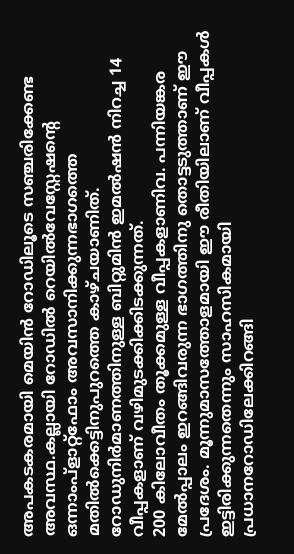അപകടകരമായി മെയിൻ റോഡിലൂടെ സഞ്ചരിക്കേണ്ട അവസ്ഥ.കല്ലായി റോഡിൽ റെയിൽവേസ്റ്റേഷന്റെ ഒന്നാംപ്ളാറ്റ്ഫോം അവസാനിക്കുന്നഭാഗത്തെ മതിൽക്കെട്ടിനുപുറത്തെ കാഴ്ചയാണിത്. റോഡുനിർമാണത്തിനുള്ള ബിറ്റുമിൻ ഇമൽഷൻ നിറച്ച 14 വീപ്പകളാണ് വഴിമുടക്കിക്കിടക്കുന്നത്.
200 കിലോവീതം തൂക്കമുള്ള വീപ്പകളാണിവ. പന്നിയങ്കര മേൽപ്പാലം ഇറങ്ങിവരുന്ന ഭാഗത്തിനു തൊട്ടടുത്താണ് ഈ പ്രദേശം. മൂന്നുമാസത്തോളമായി ഈ രീതിയിലാണ് വീപ്പകൾ ഇട്ടിരിക്കുന്നതെന്നും സാഹസികമായി പ്രധാനറോഡിലേക്കിറങ്ങി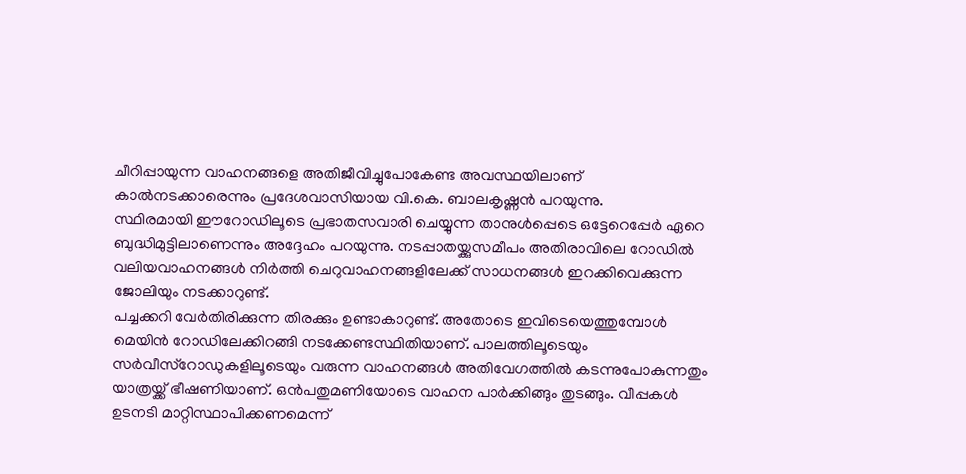ചീറിപ്പായുന്ന വാഹനങ്ങളെ അതിജീവിച്ചുപോകേണ്ട അവസ്ഥയിലാണ് കാൽനടക്കാരെന്നും പ്രദേശവാസിയായ വി.കെ. ബാലകൃഷ്ണൻ പറയുന്നു.
സ്ഥിരമായി ഈറോഡിലൂടെ പ്രഭാതസവാരി ചെയ്യുന്ന താനുൾപ്പെടെ ഒട്ടേറെപ്പേർ ഏറെ ബുദ്ധിമുട്ടിലാണെന്നും അദ്ദേഹം പറയുന്നു. നടപ്പാതയ്ക്കുസമീപം അതിരാവിലെ റോഡിൽ വലിയവാഹനങ്ങൾ നിർത്തി ചെറുവാഹനങ്ങളിലേക്ക് സാധനങ്ങൾ ഇറക്കിവെക്കുന്ന ജോലിയും നടക്കാറുണ്ട്.
പച്ചക്കറി വേർതിരിക്കുന്ന തിരക്കും ഉണ്ടാകാറുണ്ട്. അതോടെ ഇവിടെയെത്തുമ്പോൾ മെയിൻ റോഡിലേക്കിറങ്ങി നടക്കേണ്ടസ്ഥിതിയാണ്. പാലത്തിലൂടെയും സർവീസ്റോഡുകളിലൂടെയും വരുന്ന വാഹനങ്ങൾ അതിവേഗത്തിൽ കടന്നുപോകുന്നതും യാത്രയ്ക്ക് ഭീഷണിയാണ്. ഒൻപതുമണിയോടെ വാഹന പാർക്കിങ്ങും തുടങ്ങും. വീപ്പകൾ ഉടനടി മാറ്റിസ്ഥാപിക്കണമെന്ന്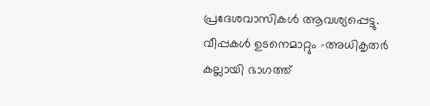പ്രദേശവാസികൾ ആവശ്യപ്പെട്ടു.
വീപ്പകൾ ഉടനെമാറ്റും -അധികൃതർ
കല്ലായി ഭാഗത്ത്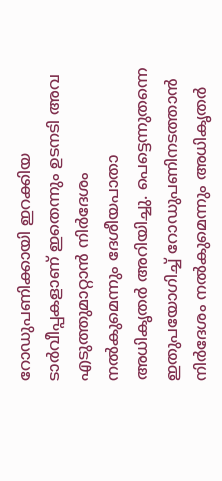റോഡുപണിക്കായി ഇറക്കിയ ടാർവീപ്പകളാണ് ഇതെന്നും ഉടനടി അവ എടുത്തുമാറ്റാൻ നിർദേശം നൽകുമെന്നും ദേശീയപാതാ അധികൃതർ അറിയിച്ചു. പെട്ടെന്നുതന്നെ ഇതുപയോഗിച്ച് റോഡുപണിനടത്താൻ നിർദേശം നൽകുമെന്നും അധികൃതർ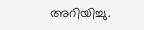അറിയിച്ചു.